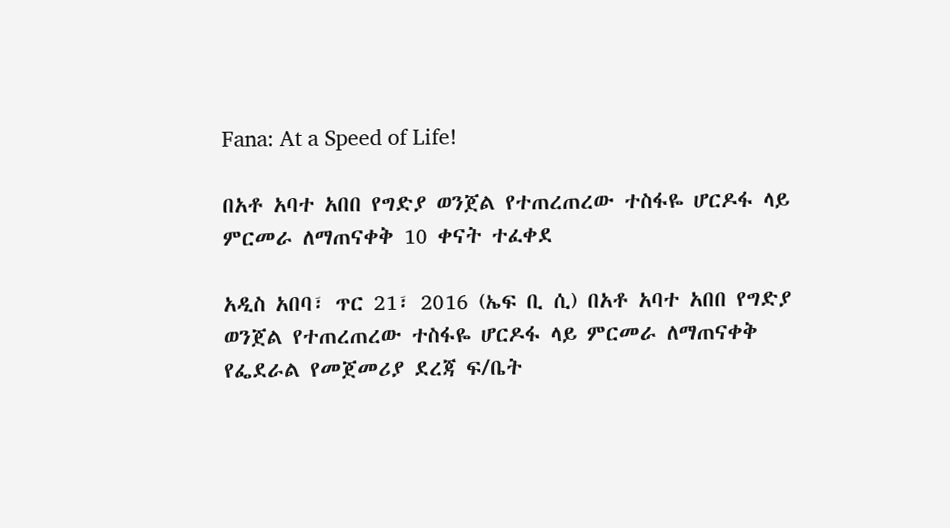Fana: At a Speed of Life!

በአቶ አባተ አበበ የግድያ ወንጀል የተጠረጠረው ተስፋዬ ሆርዶፋ ላይ ምርመራ ለማጠናቀቅ 10 ቀናት ተፈቀደ

አዲስ አበባ፣ ጥር 21፣ 2016 (ኤፍ ቢ ሲ) በአቶ አባተ አበበ የግድያ ወንጀል የተጠረጠረው ተስፋዬ ሆርዶፋ ላይ ምርመራ ለማጠናቀቅ የፌደራል የመጀመሪያ ደረጃ ፍ/ቤት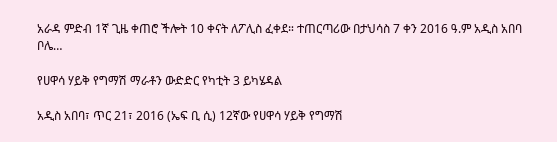አራዳ ምድብ 1ኛ ጊዜ ቀጠሮ ችሎት 10 ቀናት ለፖሊስ ፈቀደ። ተጠርጣሪው በታህሳስ 7 ቀን 2016 ዓ.ም አዲስ አበባ ቦሌ…

የሀዋሳ ሃይቅ የግማሽ ማራቶን ውድድር የካቲት 3 ይካሄዳል

አዲስ አበባ፣ ጥር 21፣ 2016 (ኤፍ ቢ ሲ) 12ኛው የሀዋሳ ሃይቅ የግማሽ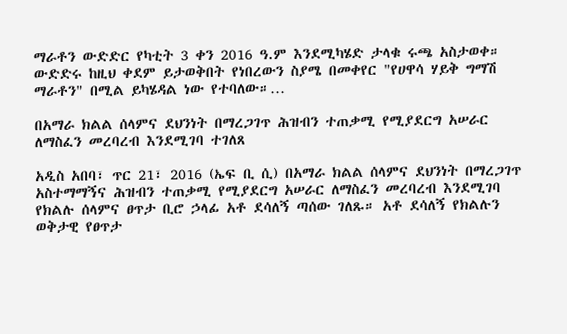ማራቶን ውድድር የካቲት 3 ቀን 2016 ዓ.ም እንደሚካሄድ ታላቁ ሩጫ አስታወቀ። ውድድሩ ከዚህ ቀደም ይታወቅበት የነበረውን ስያሜ በመቀየር "የሀዋሳ ሃይቅ ግማሽ ማራቶን" በሚል ይካሄዳል ነው የተባለው።…

በአማራ ክልል ሰላምና ደህንነት በማረጋገጥ ሕዝብን ተጠቃሚ የሚያደርግ አሠራር ለማስፈን መረባረብ እንደሚገባ ተገለጸ

አዲስ አበባ፣ ጥር 21፣ 2016 (ኤፍ ቢ ሲ) በአማራ ክልል ሰላምና ደህንነት በማረጋገጥ አስተማማኝና ሕዝብን ተጠቃሚ የሚያደርግ አሠራር ለማስፈን መረባረብ እንደሚገባ የክልሉ ሰላምና ፀጥታ ቢሮ ኃላፊ አቶ ደሳለኝ ጣሰው ገለጹ። አቶ ደሳለኝ የክልሉን ወቅታዊ የፀጥታ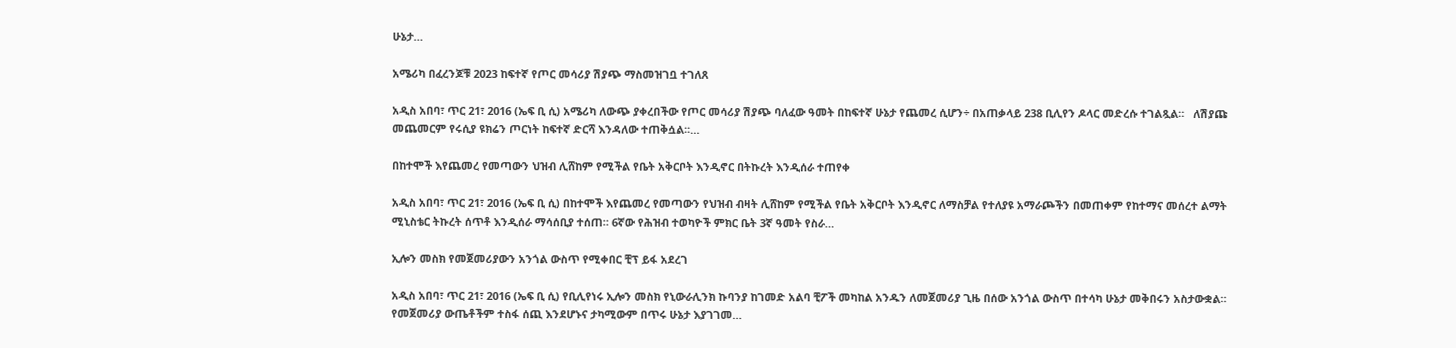ሁኔታ…

አሜሪካ በፈረንጆቹ 2023 ከፍተኛ የጦር መሳሪያ ሽያጭ ማስመዝገቧ ተገለጸ

አዲስ አበባ፣ ጥር 21፣ 2016 (ኤፍ ቢ ሲ) አሜሪካ ለውጭ ያቀረበችው የጦር መሳሪያ ሽያጭ ባለፈው ዓመት በከፍተኛ ሁኔታ የጨመረ ሲሆን÷ በአጠቃላይ 238 ቢሊየን ዶላር መድረሱ ተገልጿል።   ለሽያጩ መጨመርም የሩሲያ ዩክሬን ጦርነት ከፍተኛ ድርሻ እንዳለው ተጠቅሷል፡፡…

በከተሞች እየጨመረ የመጣውን ህዝብ ሊሸከም የሚችል የቤት አቅርቦት እንዲኖር በትኩረት እንዲሰራ ተጠየቀ

አዲስ አበባ፣ ጥር 21፣ 2016 (ኤፍ ቢ ሲ) በከተሞች እየጨመረ የመጣውን የህዝብ ብዛት ሊሸከም የሚችል የቤት አቅርቦት እንዲኖር ለማስቻል የተለያዩ አማራጮችን በመጠቀም የከተማና መሰረተ ልማት ሚኒስቴር ትኩረት ሰጥቶ እንዲሰራ ማሳሰቢያ ተሰጠ። 6ኛው የሕዝብ ተወካዮች ምክር ቤት 3ኛ ዓመት የስራ…

ኢሎን መስክ የመጀመሪያውን አንጎል ውስጥ የሚቀበር ቺፕ ይፋ አደረገ

አዲስ አበባ፣ ጥር 21፣ 2016 (ኤፍ ቢ ሲ) የቢሊየነሩ ኢሎን መስክ የኒውራሊንክ ኩባንያ ከገመድ አልባ ቺፖች መካከል አንዱን ለመጀመሪያ ጊዜ በሰው አንጎል ውስጥ በተሳካ ሁኔታ መቅበሩን አስታውቋል።   የመጀመሪያ ውጤቶችም ተስፋ ሰጪ እንደሆኑና ታካሚውም በጥሩ ሁኔታ እያገገመ…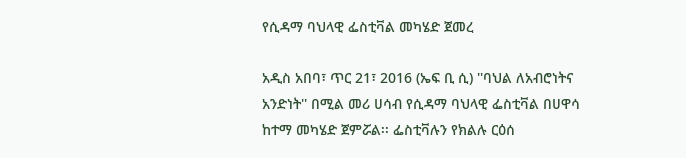የሲዳማ ባህላዊ ፌስቲቫል መካሄድ ጀመረ

አዲስ አበባ፣ ጥር 21፣ 2016 (ኤፍ ቢ ሲ) ''ባህል ለአብሮነትና አንድነት'' በሚል መሪ ሀሳብ የሲዳማ ባህላዊ ፌስቲቫል በሀዋሳ ከተማ መካሄድ ጀምሯል፡፡ ፌስቲቫሉን የክልሉ ርዕሰ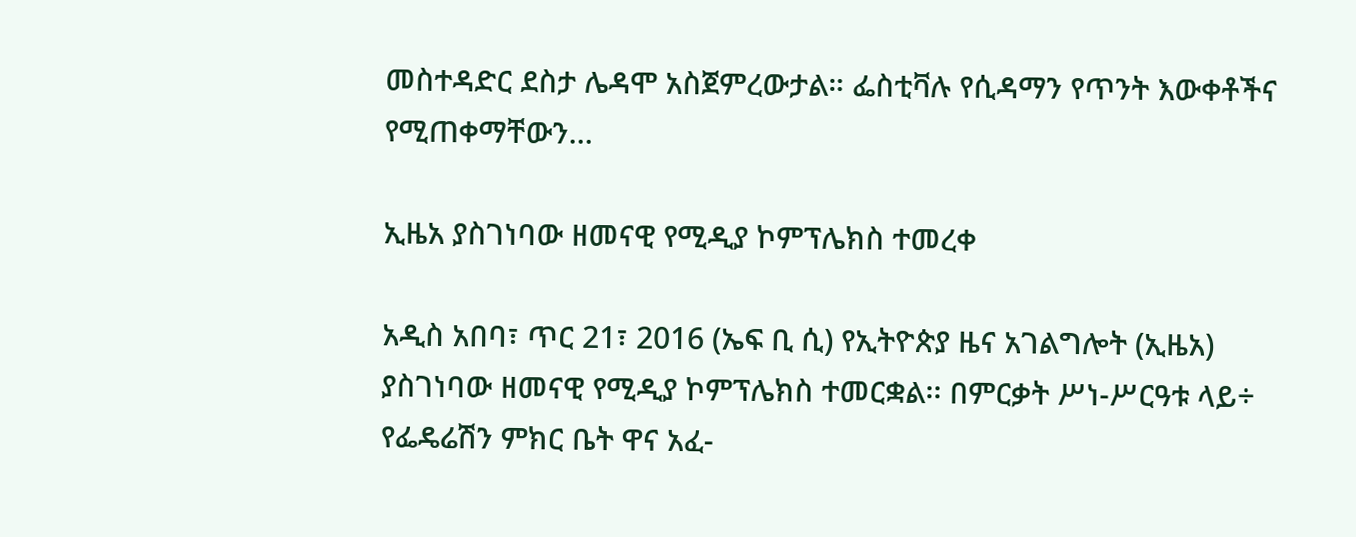መስተዳድር ደስታ ሌዳሞ አስጀምረውታል። ፌስቲቫሉ የሲዳማን የጥንት እውቀቶችና የሚጠቀማቸውን…

ኢዜአ ያስገነባው ዘመናዊ የሚዲያ ኮምፕሌክስ ተመረቀ

አዲስ አበባ፣ ጥር 21፣ 2016 (ኤፍ ቢ ሲ) የኢትዮጵያ ዜና አገልግሎት (ኢዜአ) ያስገነባው ዘመናዊ የሚዲያ ኮምፕሌክስ ተመርቋል፡፡ በምርቃት ሥነ-ሥርዓቱ ላይ÷ የፌዴሬሽን ምክር ቤት ዋና አፈ-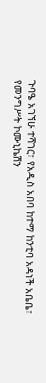ጉባዔ አገኘሁ ተሻገር፣ የአዲስ አበባ ከተማ ከንቲባ አዳነች አቤቤ፣ የመንግሥት ኮሙኒኬሽን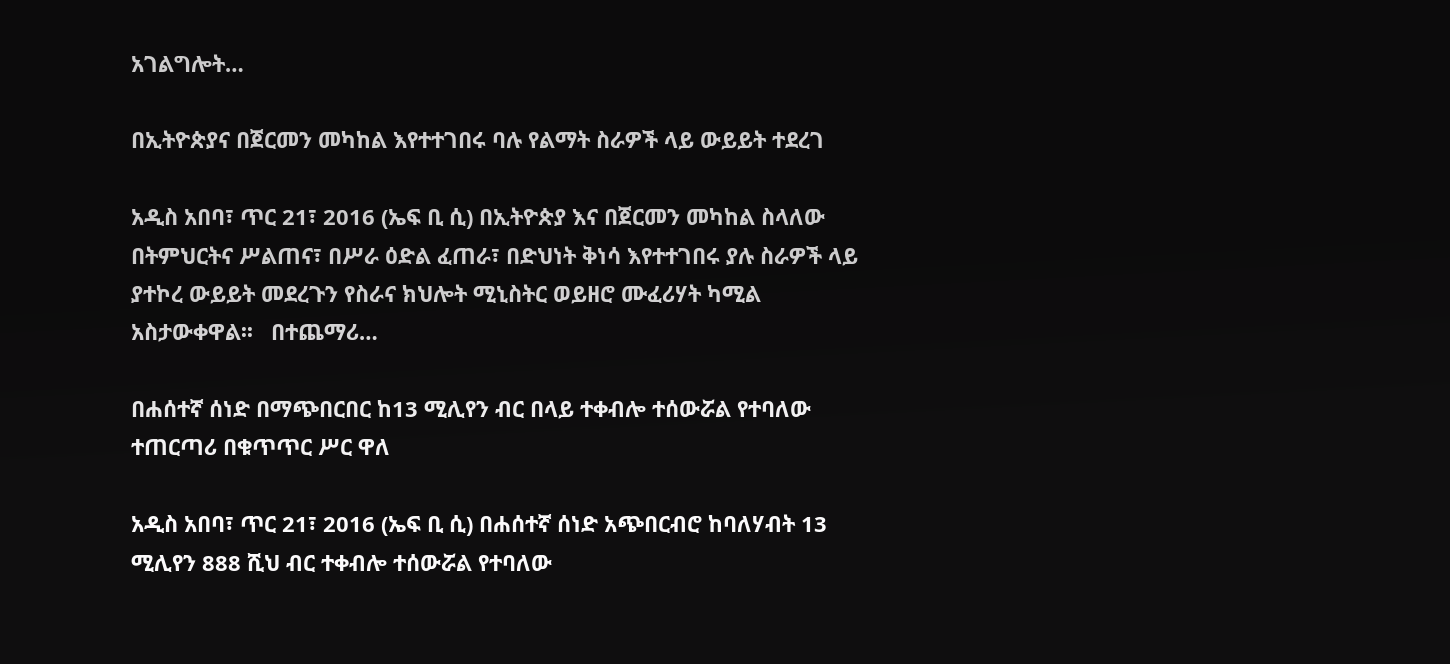አገልግሎት…

በኢትዮጵያና በጀርመን መካከል እየተተገበሩ ባሉ የልማት ስራዎች ላይ ውይይት ተደረገ

አዲስ አበባ፣ ጥር 21፣ 2016 (ኤፍ ቢ ሲ) በኢትዮጵያ እና በጀርመን መካከል ስላለው በትምህርትና ሥልጠና፣ በሥራ ዕድል ፈጠራ፣ በድህነት ቅነሳ እየተተገበሩ ያሉ ስራዎች ላይ ያተኮረ ውይይት መደረጉን የስራና ክህሎት ሚኒስትር ወይዘሮ ሙፈሪሃት ካሚል አስታውቀዋል፡፡   በተጨማሪ…

በሐሰተኛ ሰነድ በማጭበርበር ከ13 ሚሊየን ብር በላይ ተቀብሎ ተሰውሯል የተባለው ተጠርጣሪ በቁጥጥር ሥር ዋለ

አዲስ አበባ፣ ጥር 21፣ 2016 (ኤፍ ቢ ሲ) በሐሰተኛ ሰነድ አጭበርብሮ ከባለሃብት 13 ሚሊየን 888 ሺህ ብር ተቀብሎ ተሰውሯል የተባለው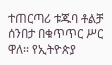ተጠርጣሪ ቱጁባ ቶልቻ ሰንበታ በቁጥጥር ሥር ዋለ፡፡ የኢትዮጵያ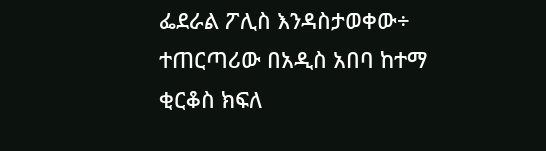ፌደራል ፖሊስ እንዳስታወቀው÷ ተጠርጣሪው በአዲስ አበባ ከተማ ቂርቆስ ክፍለ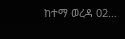ከተማ ወረዳ 02…